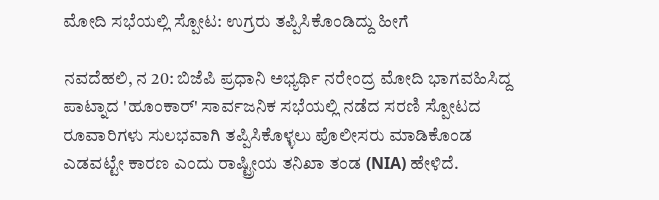ಮೋದಿ ಸಭೆಯಲ್ಲಿ ಸ್ಪೋಟ: ಉಗ್ರರು ತಪ್ಪಿಸಿಕೊಂಡಿದ್ದು ಹೀಗೆ

ನವದೆಹಲಿ, ನ 20: ಬಿಜೆಪಿ ಪ್ರಧಾನಿ ಅಭ್ಯರ್ಥಿ ನರೇಂದ್ರ ಮೋದಿ ಭಾಗವಹಿಸಿದ್ದ ಪಾಟ್ನಾದ 'ಹೂಂಕಾರ್' ಸಾರ್ವಜನಿಕ ಸಭೆಯಲ್ಲಿ ನಡೆದ ಸರಣಿ ಸ್ಪೋಟದ ರೂವಾರಿಗಳು ಸುಲಭವಾಗಿ ತಪ್ಪಿಸಿಕೊಳ್ಳಲು ಪೊಲೀಸರು ಮಾಡಿಕೊಂಡ ಎಡವಟ್ಟೇ ಕಾರಣ ಎಂದು ರಾಷ್ಟ್ರೀಯ ತನಿಖಾ ತಂಡ (NIA) ಹೇಳಿದೆ.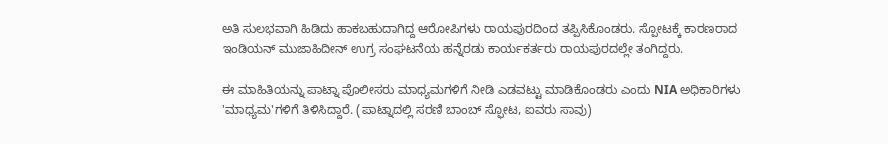ಅತಿ ಸುಲಭವಾಗಿ ಹಿಡಿದು ಹಾಕಬಹುದಾಗಿದ್ದ ಆರೋಪಿಗಳು ರಾಯಪುರದಿಂದ ತಪ್ಪಿಸಿಕೊಂಡರು. ಸ್ಪೋಟಕ್ಕೆ ಕಾರಣರಾದ ಇಂಡಿಯನ್ ಮುಜಾಹಿದೀನ್ ಉಗ್ರ ಸಂಘಟನೆಯ ಹನ್ನೆರಡು ಕಾರ್ಯಕರ್ತರು ರಾಯಪುರದಲ್ಲೇ ತಂಗಿದ್ದರು.

ಈ ಮಾಹಿತಿಯನ್ನು ಪಾಟ್ನಾ ಪೊಲೀಸರು ಮಾಧ್ಯಮಗಳಿಗೆ ನೀಡಿ ಎಡವಟ್ಟು ಮಾಡಿಕೊಂಡರು ಎಂದು NIA ಅಧಿಕಾರಿಗಳು 'ಮಾಧ್ಯಮ'ಗಳಿಗೆ ತಿಳಿಸಿದ್ದಾರೆ. (ಪಾಟ್ನಾದಲ್ಲಿ ಸರಣಿ ಬಾಂಬ್ ಸ್ಫೋಟ, ಐವರು ಸಾವು)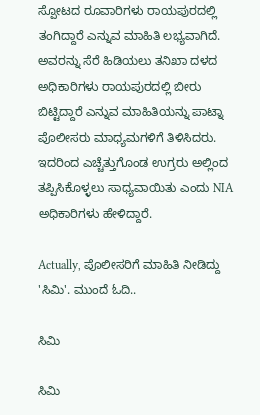ಸ್ಪೋಟದ ರೂವಾರಿಗಳು ರಾಯಪುರದಲ್ಲಿ ತಂಗಿದ್ದಾರೆ ಎನ್ನುವ ಮಾಹಿತಿ ಲಭ್ಯವಾಗಿದೆ. ಅವರನ್ನು ಸೆರೆ ಹಿಡಿಯಲು ತನಿಖಾ ದಳದ ಅಧಿಕಾರಿಗಳು ರಾಯಪುರದಲ್ಲಿ ಬೀರು ಬಿಟ್ಟಿದ್ದಾರೆ ಎನ್ನುವ ಮಾಹಿತಿಯನ್ನು ಪಾಟ್ನಾ ಪೊಲೀಸರು ಮಾಧ್ಯಮಗಳಿಗೆ ತಿಳಿಸಿದರು. ಇದರಿಂದ ಎಚ್ಚೆತ್ತುಗೊಂಡ ಉಗ್ರರು ಅಲ್ಲಿಂದ ತಪ್ಪಿಸಿಕೊಳ್ಳಲು ಸಾಧ್ಯವಾಯಿತು ಎಂದು NIA ಅಧಿಕಾರಿಗಳು ಹೇಳಿದ್ದಾರೆ.

Actually, ಪೊಲೀಸರಿಗೆ ಮಾಹಿತಿ ನೀಡಿದ್ದು 'ಸಿಮಿ'. ಮುಂದೆ ಓದಿ..

ಸಿಮಿ

ಸಿಮಿ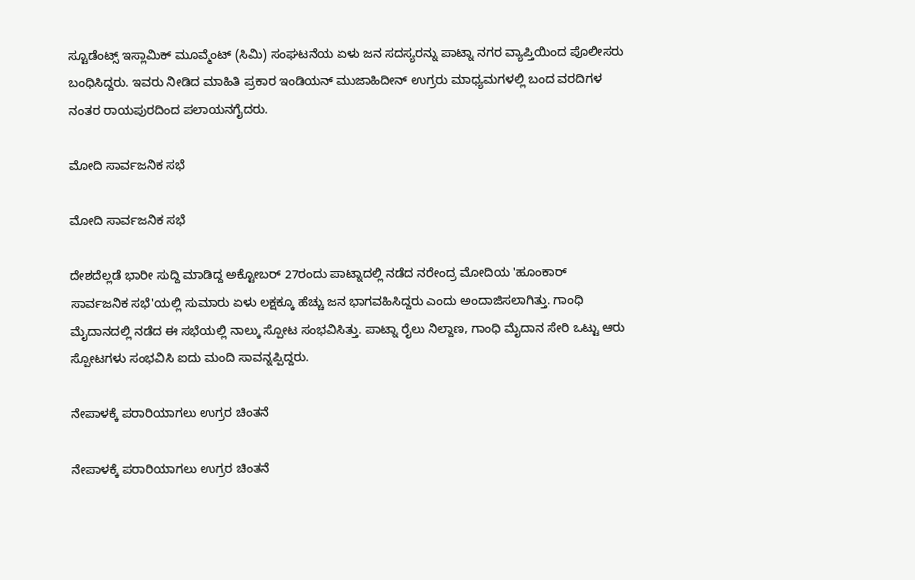ಸ್ಟೂಡೆಂಟ್ಸ್ ಇಸ್ಲಾಮಿಕ್ ಮೂವ್ಮೆಂಟ್ (ಸಿಮಿ) ಸಂಘಟನೆಯ ಏಳು ಜನ ಸದಸ್ಯರನ್ನು ಪಾಟ್ನಾ ನಗರ ವ್ಯಾಪ್ತಿಯಿಂದ ಪೊಲೀಸರು ಬಂಧಿಸಿದ್ದರು. ಇವರು ನೀಡಿದ ಮಾಹಿತಿ ಪ್ರಕಾರ ಇಂಡಿಯನ್ ಮುಜಾಹಿದೀನ್ ಉಗ್ರರು ಮಾಧ್ಯಮಗಳಲ್ಲಿ ಬಂದ ವರದಿಗಳ ನಂತರ ರಾಯಪುರದಿಂದ ಪಲಾಯನಗೈದರು.

ಮೋದಿ ಸಾರ್ವಜನಿಕ ಸಭೆ

ಮೋದಿ ಸಾರ್ವಜನಿಕ ಸಭೆ

ದೇಶದೆಲ್ಲಡೆ ಭಾರೀ ಸುದ್ದಿ ಮಾಡಿದ್ದ ಅಕ್ಟೋಬರ್ 27ರಂದು ಪಾಟ್ನಾದಲ್ಲಿ ನಡೆದ ನರೇಂದ್ರ ಮೋದಿಯ 'ಹೂಂಕಾರ್ ಸಾರ್ವಜನಿಕ ಸಭೆ'ಯಲ್ಲಿ ಸುಮಾರು ಏಳು ಲಕ್ಷಕ್ಕೂ ಹೆಚ್ಚು ಜನ ಭಾಗವಹಿಸಿದ್ದರು ಎಂದು ಅಂದಾಜಿಸಲಾಗಿತ್ತು. ಗಾಂಧಿ ಮೈದಾನದಲ್ಲಿ ನಡೆದ ಈ ಸಭೆಯಲ್ಲಿ ನಾಲ್ಕು ಸ್ಪೋಟ ಸಂಭವಿಸಿತ್ತು. ಪಾಟ್ನಾ ರೈಲು ನಿಲ್ದಾಣ, ಗಾಂಧಿ ಮೈದಾನ ಸೇರಿ ಒಟ್ಟು ಆರು ಸ್ಪೋಟಗಳು ಸಂಭವಿಸಿ ಐದು ಮಂದಿ ಸಾವನ್ನಪ್ಪಿದ್ದರು.

ನೇಪಾಳಕ್ಕೆ ಪರಾರಿಯಾಗಲು ಉಗ್ರರ ಚಿಂತನೆ

ನೇಪಾಳಕ್ಕೆ ಪರಾರಿಯಾಗಲು ಉಗ್ರರ ಚಿಂತನೆ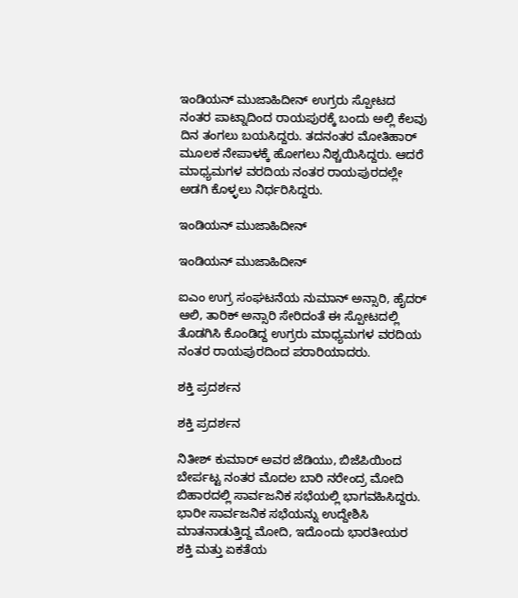ಇಂಡಿಯನ್ ಮುಜಾಹಿದೀನ್ ಉಗ್ರರು ಸ್ಪೋಟದ ನಂತರ ಪಾಟ್ನಾದಿಂದ ರಾಯಪುರಕ್ಕೆ ಬಂದು ಅಲ್ಲಿ ಕೆಲವು ದಿನ ತಂಗಲು ಬಯಸಿದ್ದರು. ತದನಂತರ ಮೋತಿಹಾರ್ ಮೂಲಕ ನೇಪಾಳಕ್ಕೆ ಹೋಗಲು ನಿಶ್ಚಯಿಸಿದ್ದರು. ಆದರೆ ಮಾಧ್ಯಮಗಳ ವರದಿಯ ನಂತರ ರಾಯಪುರದಲ್ಲೇ ಅಡಗಿ ಕೊಳ್ಳಲು ನಿರ್ಧರಿಸಿದ್ದರು.

ಇಂಡಿಯನ್ ಮುಜಾಹಿದೀನ್

ಇಂಡಿಯನ್ ಮುಜಾಹಿದೀನ್

ಐಎಂ ಉಗ್ರ ಸಂಘಟನೆಯ ನುಮಾನ್ ಅನ್ಸಾರಿ, ಹೈದರ್ ಆಲಿ, ತಾರಿಕ್ ಅನ್ಸಾರಿ ಸೇರಿದಂತೆ ಈ ಸ್ಪೋಟದಲ್ಲಿ ತೊಡಗಿಸಿ ಕೊಂಡಿದ್ದ ಉಗ್ರರು ಮಾಧ್ಯಮಗಳ ವರದಿಯ ನಂತರ ರಾಯಪುರದಿಂದ ಪರಾರಿಯಾದರು.

ಶಕ್ತಿ ಪ್ರದರ್ಶನ

ಶಕ್ತಿ ಪ್ರದರ್ಶನ

ನಿತೀಶ್ ಕುಮಾರ್ ಅವರ ಜೆಡಿಯು, ಬಿಜೆಪಿಯಿಂದ ಬೇರ್ಪಟ್ಟ ನಂತರ ಮೊದಲ ಬಾರಿ ನರೇಂದ್ರ ಮೋದಿ ಬಿಹಾರದಲ್ಲಿ ಸಾರ್ವಜನಿಕ ಸಭೆಯಲ್ಲಿ ಭಾಗವಹಿಸಿದ್ದರು. ಭಾರೀ ಸಾರ್ವಜನಿಕ ಸಭೆಯನ್ನು ಉದ್ದೇಶಿಸಿ ಮಾತನಾಡುತ್ತಿದ್ದ ಮೋದಿ, ಇದೊಂದು ಭಾರತೀಯರ ಶಕ್ತಿ ಮತ್ತು ಏಕತೆಯ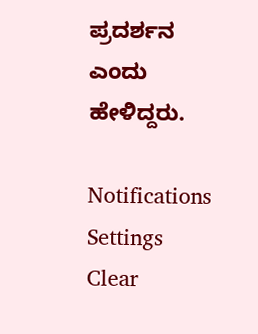ಪ್ರದರ್ಶನ ಎಂದು ಹೇಳಿದ್ದರು.

Notifications
Settings
Clear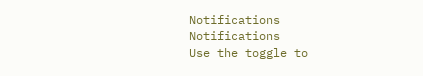Notifications
Notifications
Use the toggle to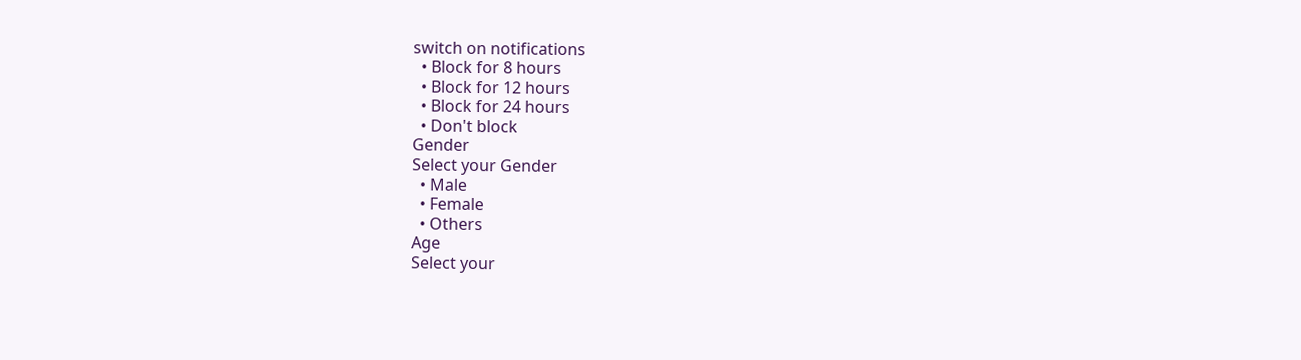switch on notifications
  • Block for 8 hours
  • Block for 12 hours
  • Block for 24 hours
  • Don't block
Gender
Select your Gender
  • Male
  • Female
  • Others
Age
Select your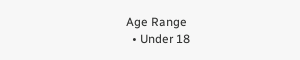Age Range
  • Under 18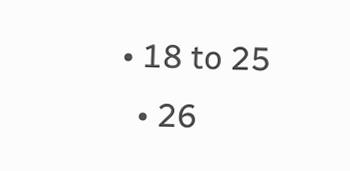• 18 to 25
  • 26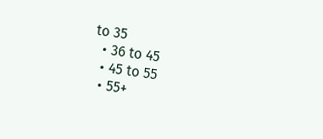to 35
  • 36 to 45
  • 45 to 55
  • 55+